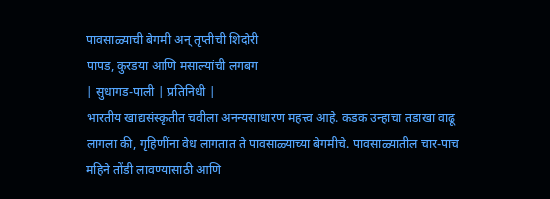पावसाळ्याची बेगमी अन् तृप्तीची शिदोरी
पापड, कुरडया आणि मसाल्यांची लगबग
| सुधागड-पाली | प्रतिनिधी |
भारतीय खाद्यसंस्कृतीत चवीला अनन्यसाधारण महत्त्व आहे. कडक उन्हाचा तडाखा वाढू लागला की, गृहिणींना वेध लागतात ते पावसाळ्याच्या बेगमीचे. पावसाळ्यातील चार-पाच महिने तोंडी लावण्यासाठी आणि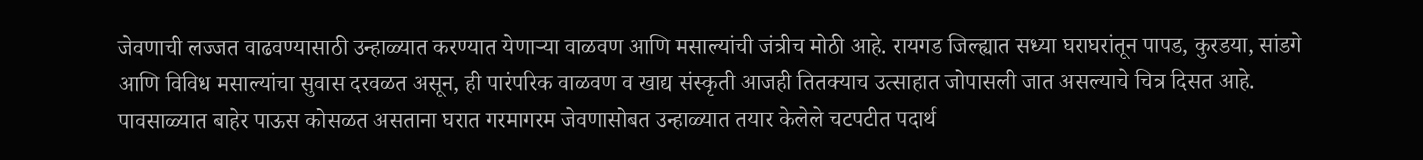जेवणाची लज्जत वाढवण्यासाठी उन्हाळ्यात करण्यात येणाऱ्या वाळवण आणि मसाल्यांची जंत्रीच मोठी आहे. रायगड जिल्ह्यात सध्या घराघरांतून पापड, कुरडया, सांडगे आणि विविध मसाल्यांचा सुवास दरवळत असून, ही पारंपरिक वाळवण व खाद्य संस्कृती आजही तितक्याच उत्साहात जोपासली जात असल्याचे चित्र दिसत आहे.
पावसाळ्यात बाहेर पाऊस कोसळत असताना घरात गरमागरम जेवणासोबत उन्हाळ्यात तयार केलेले चटपटीत पदार्थ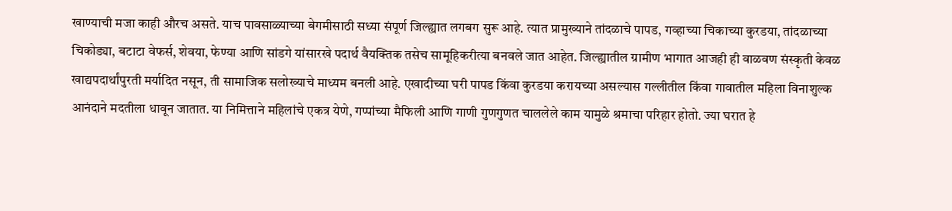खाण्याची मजा काही औरच असते. याच पावसाळ्याच्या बेगमीसाठी सध्या संपूर्ण जिल्ह्यात लगबग सुरू आहे. त्यात प्रामुख्याने तांदळाचे पापड, गव्हाच्या चिकाच्या कुरडया, तांदळाच्या चिकोड्या, बटाटा वेफर्स, शेवया, फेण्या आणि सांडगे यांसारखे पदार्थ वैयक्तिक तसेच सामूहिकरीत्या बनवले जात आहेत. जिल्ह्यातील ग्रामीण भागात आजही ही वाळवण संस्कृती केवळ खाद्यपदार्थांपुरती मर्यादित नसून, ती सामाजिक सलोख्याचे माध्यम बनली आहे. एखादीच्या घरी पापड किंवा कुरडया करायच्या असल्यास गल्लीतील किंवा गावातील महिला विनाशुल्क आनंदाने मदतीला धावून जातात. या निमित्ताने महिलांचे एकत्र येणे, गप्पांच्या मैफिली आणि गाणी गुणगुणत चाललेले काम यामुळे श्रमाचा परिहार होतो. ज्या घरात हे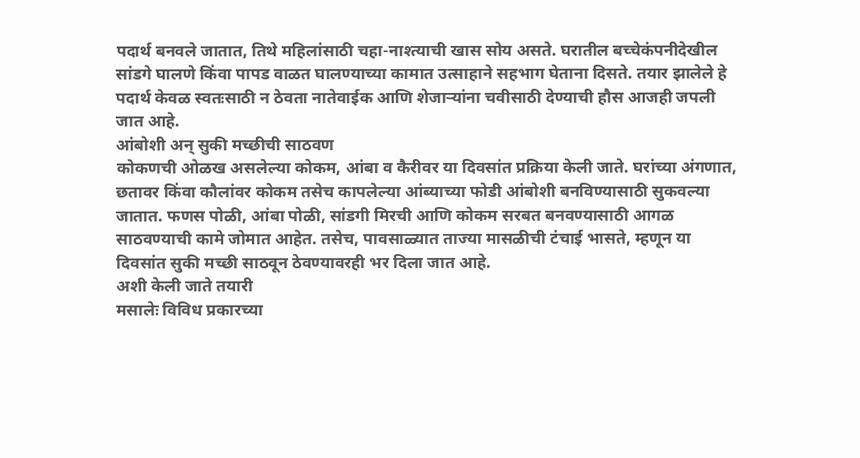पदार्थ बनवले जातात, तिथे महिलांसाठी चहा-नाश्त्याची खास सोय असते. घरातील बच्चेकंपनीदेखील सांडगे घालणे किंवा पापड वाळत घालण्याच्या कामात उत्साहाने सहभाग घेताना दिसते. तयार झालेले हे पदार्थ केवळ स्वतःसाठी न ठेवता नातेवाईक आणि शेजाऱ्यांना चवीसाठी देण्याची हौस आजही जपली जात आहे.
आंबोशी अन् सुकी मच्छीची साठवण
कोकणची ओळख असलेल्या कोकम, आंबा व कैरीवर या दिवसांत प्रक्रिया केली जाते. घरांच्या अंगणात, छतावर किंवा कौलांवर कोकम तसेच कापलेल्या आंब्याच्या फोडी आंबोशी बनविण्यासाठी सुकवल्या जातात. फणस पोळी, आंबा पोळी, सांडगी मिरची आणि कोकम सरबत बनवण्यासाठी आगळ साठवण्याची कामे जोमात आहेत. तसेच, पावसाळ्यात ताज्या मासळीची टंचाई भासते, म्हणून या दिवसांत सुकी मच्छी साठवून ठेवण्यावरही भर दिला जात आहे.
अशी केली जाते तयारी
मसालेः विविध प्रकारच्या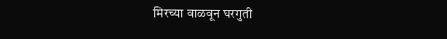मिरच्या वाळवून घरगुती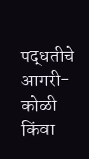पद्धतीचे आगरी-कोळी किंवा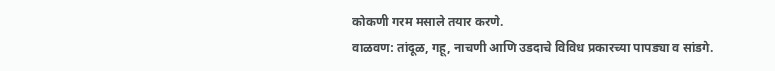कोकणी गरम मसाले तयार करणे.
वाळवण: तांदूळ, गहू, नाचणी आणि उडदाचे विविध प्रकारच्या पापड्या व सांडगे.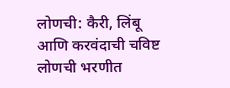लोणची: कैरी, लिंबू आणि करवंदाची चविष्ट लोणची भरणीत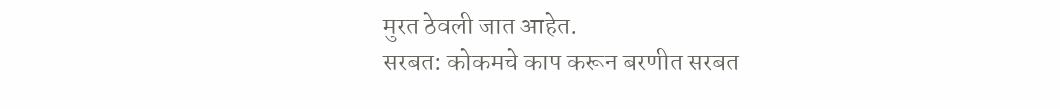मुरत ठेवली जात आहेत.
सरबत: कोकमचे काप करून बरणीत सरबत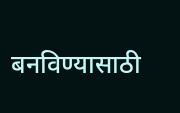बनविण्यासाठी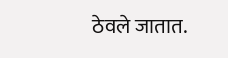ठेवले जातात.